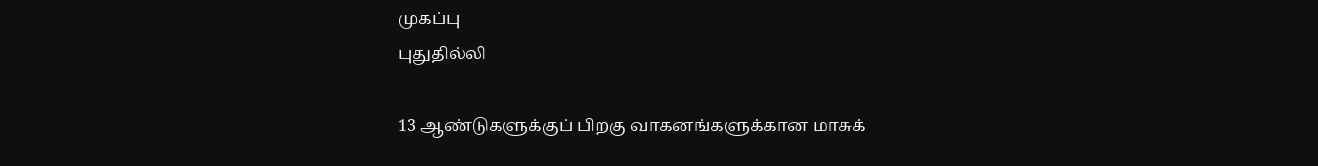முகப்பு
புதுதில்லி

13 ஆண்டுகளுக்குப் பிறகு வாகனங்களுக்கான மாசுக்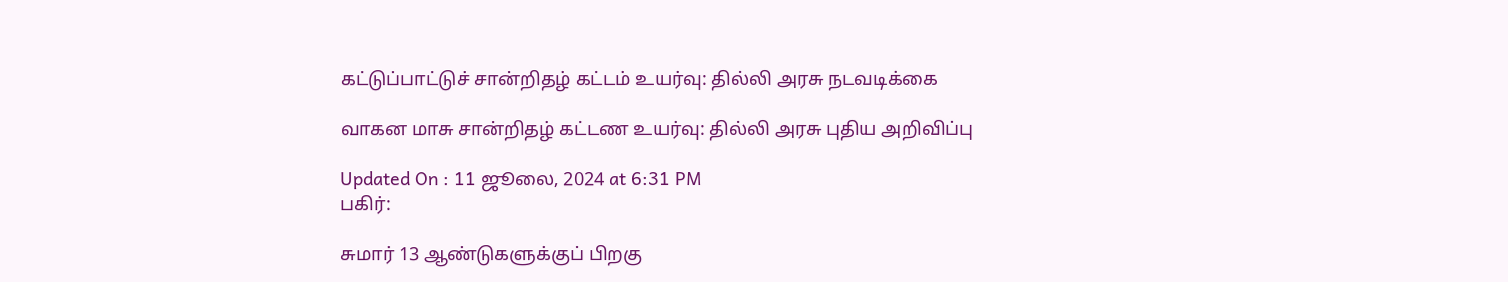கட்டுப்பாட்டுச் சான்றிதழ் கட்டம் உயர்வு: தில்லி அரசு நடவடிக்கை

வாகன மாசு சான்றிதழ் கட்டண உயர்வு: தில்லி அரசு புதிய அறிவிப்பு

Updated On : 11 ஜூலை, 2024 at 6:31 PM
பகிர்:

சுமார் 13 ஆண்டுகளுக்குப் பிறகு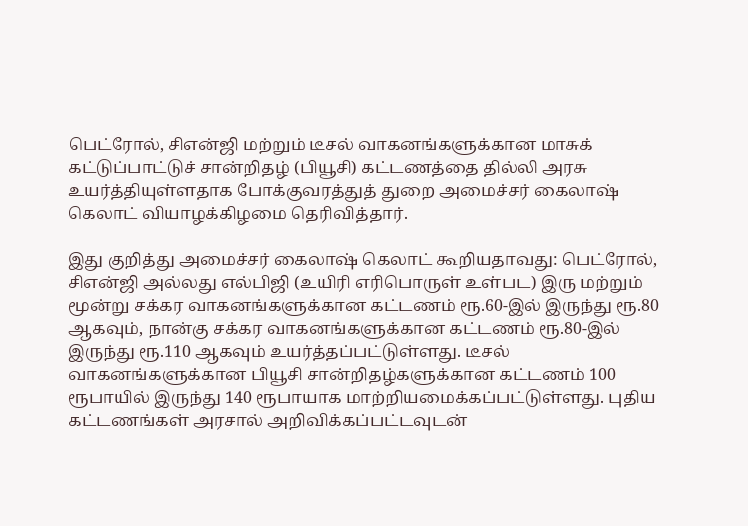பெட்ரோல், சிஎன்ஜி மற்றும் டீசல் வாகனங்களுக்கான மாசுக் கட்டுப்பாட்டுச் சான்றிதழ் (பியூசி) கட்டணத்தை தில்லி அரசு உயர்த்தியுள்ளதாக போக்குவரத்துத் துறை அமைச்சர் கைலாஷ் கெலாட் வியாழக்கிழமை தெரிவித்தார்.

இது குறித்து அமைச்சர் கைலாஷ் கெலாட் கூறியதாவது: பெட்ரோல், சிஎன்ஜி அல்லது எல்பிஜி (உயிரி எரிபொருள் உள்பட) இரு மற்றும் மூன்று சக்கர வாகனங்களுக்கான கட்டணம் ரூ.60-இல் இருந்து ரூ.80 ஆகவும், நான்கு சக்கர வாகனங்களுக்கான கட்டணம் ரூ.80-இல் இருந்து ரூ.110 ஆகவும் உயர்த்தப்பட்டுள்ளது. டீசல் வாகனங்களுக்கான பியூசி சான்றிதழ்களுக்கான கட்டணம் 100 ரூபாயில் இருந்து 140 ரூபாயாக மாற்றியமைக்கப்பட்டுள்ளது. புதிய கட்டணங்கள் அரசால் அறிவிக்கப்பட்டவுடன்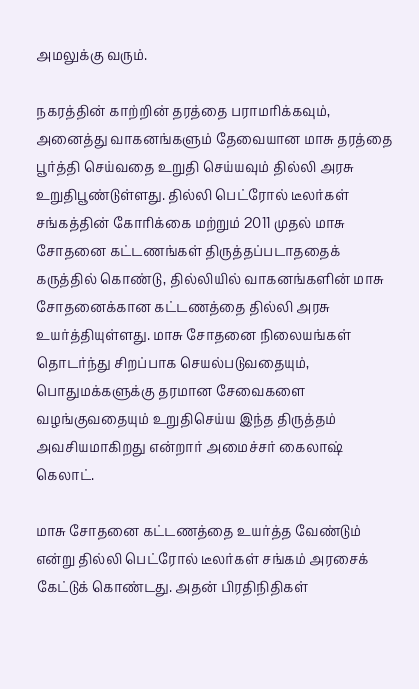அமலுக்கு வரும்.

நகரத்தின் காற்றின் தரத்தை பராமரிக்கவும், அனைத்து வாகனங்களும் தேவையான மாசு தரத்தை பூர்த்தி செய்வதை உறுதி செய்யவும் தில்லி அரசு உறுதிபூண்டுள்ளது. தில்லி பெட்ரோல் டீலர்கள் சங்கத்தின் கோரிக்கை மற்றும் 2011 முதல் மாசு சோதனை கட்டணங்கள் திருத்தப்படாததைக் கருத்தில் கொண்டு, தில்லியில் வாகனங்களின் மாசு சோதனைக்கான கட்டணத்தை தில்லி அரசு உயர்த்தியுள்ளது. மாசு சோதனை நிலையங்கள் தொடர்ந்து சிறப்பாக செயல்படுவதையும், பொதுமக்களுக்கு தரமான சேவைகளை வழங்குவதையும் உறுதிசெய்ய இந்த திருத்தம் அவசியமாகிறது என்றார் அமைச்சர் கைலாஷ் கெலாட்.

மாசு சோதனை கட்டணத்தை உயர்த்த வேண்டும் என்று தில்லி பெட்ரோல் டீலர்கள் சங்கம் அரசைக் கேட்டுக் கொண்டது. அதன் பிரதிநிதிகள்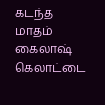கடந்த மாதம் கைலாஷ் கெலாட்டை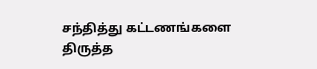சந்தித்து கட்டணங்களை திருத்த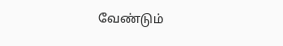வேண்டும்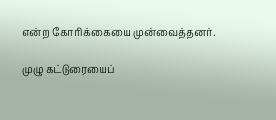என்ற கோரிக்கையை முன்வைத்தனர்.

முழு கட்டுரையைப்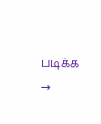படிக்க →